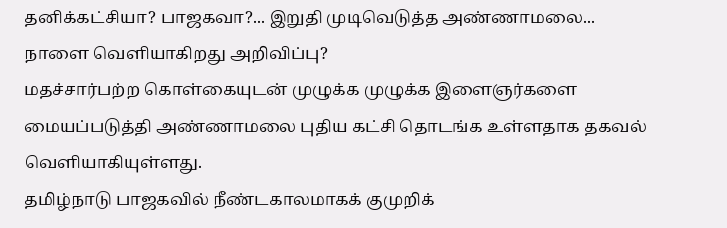தனிக்கட்சியா? பாஜகவா?... இறுதி முடிவெடுத்த அண்ணாமலை... நாளை வெளியாகிறது அறிவிப்பு?
மதச்சார்பற்ற கொள்கையுடன் முழுக்க முழுக்க இளைஞர்களை மையப்படுத்தி அண்ணாமலை புதிய கட்சி தொடங்க உள்ளதாக தகவல் வெளியாகியுள்ளது.
தமிழ்நாடு பாஜகவில் நீண்டகாலமாகக் குமுறிக்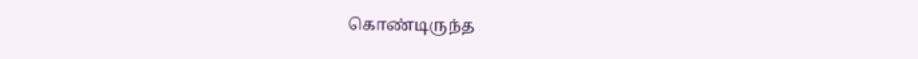கொண்டிருந்த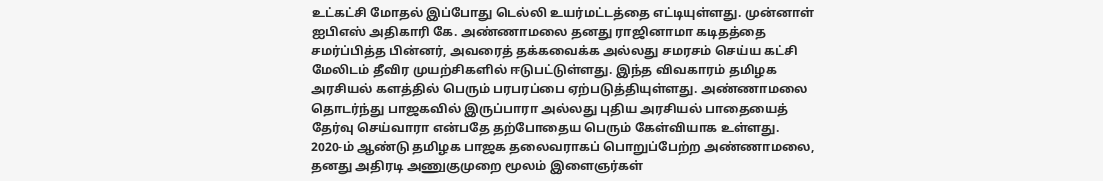உட்கட்சி மோதல் இப்போது டெல்லி உயர்மட்டத்தை எட்டியுள்ளது. முன்னாள் ஐபிஎஸ் அதிகாரி கே. அண்ணாமலை தனது ராஜினாமா கடிதத்தை சமர்ப்பித்த பின்னர், அவரைத் தக்கவைக்க அல்லது சமரசம் செய்ய கட்சி மேலிடம் தீவிர முயற்சிகளில் ஈடுபட்டுள்ளது. இந்த விவகாரம் தமிழக அரசியல் களத்தில் பெரும் பரபரப்பை ஏற்படுத்தியுள்ளது. அண்ணாமலை தொடர்ந்து பாஜகவில் இருப்பாரா அல்லது புதிய அரசியல் பாதையைத் தேர்வு செய்வாரா என்பதே தற்போதைய பெரும் கேள்வியாக உள்ளது.
2020-ம் ஆண்டு தமிழக பாஜக தலைவராகப் பொறுப்பேற்ற அண்ணாமலை, தனது அதிரடி அணுகுமுறை மூலம் இளைஞர்கள்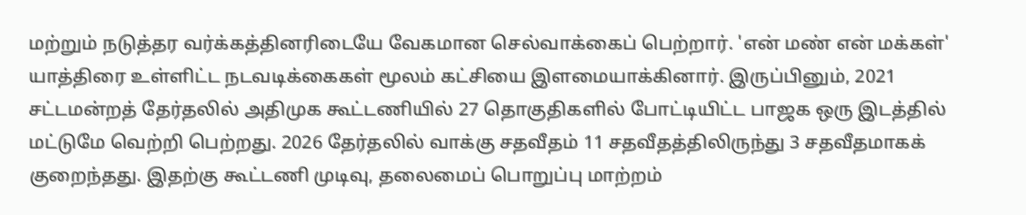மற்றும் நடுத்தர வர்க்கத்தினரிடையே வேகமான செல்வாக்கைப் பெற்றார். 'என் மண் என் மக்கள்' யாத்திரை உள்ளிட்ட நடவடிக்கைகள் மூலம் கட்சியை இளமையாக்கினார். இருப்பினும், 2021 சட்டமன்றத் தேர்தலில் அதிமுக கூட்டணியில் 27 தொகுதிகளில் போட்டியிட்ட பாஜக ஒரு இடத்தில் மட்டுமே வெற்றி பெற்றது. 2026 தேர்தலில் வாக்கு சதவீதம் 11 சதவீதத்திலிருந்து 3 சதவீதமாகக் குறைந்தது. இதற்கு கூட்டணி முடிவு, தலைமைப் பொறுப்பு மாற்றம்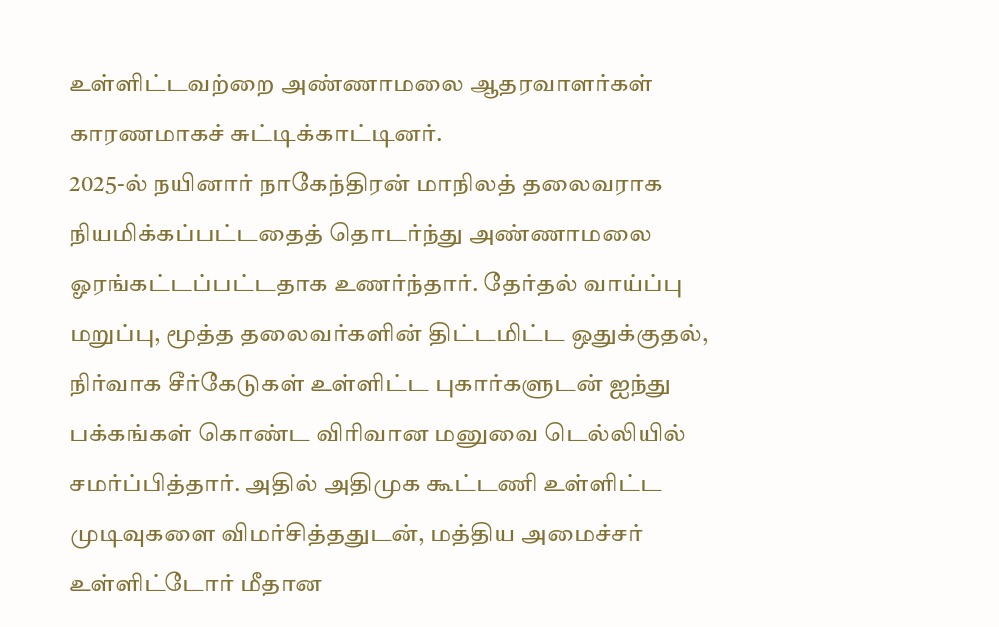உள்ளிட்டவற்றை அண்ணாமலை ஆதரவாளர்கள் காரணமாகச் சுட்டிக்காட்டினர்.
2025-ல் நயினார் நாகேந்திரன் மாநிலத் தலைவராக நியமிக்கப்பட்டதைத் தொடர்ந்து அண்ணாமலை ஓரங்கட்டப்பட்டதாக உணர்ந்தார். தேர்தல் வாய்ப்பு மறுப்பு, மூத்த தலைவர்களின் திட்டமிட்ட ஒதுக்குதல், நிர்வாக சீர்கேடுகள் உள்ளிட்ட புகார்களுடன் ஐந்து பக்கங்கள் கொண்ட விரிவான மனுவை டெல்லியில் சமர்ப்பித்தார். அதில் அதிமுக கூட்டணி உள்ளிட்ட முடிவுகளை விமர்சித்ததுடன், மத்திய அமைச்சர் உள்ளிட்டோர் மீதான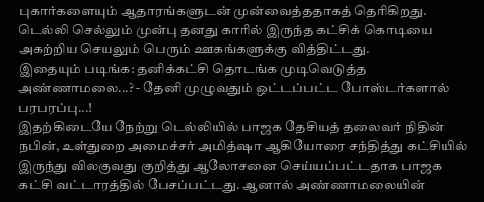புகார்களையும் ஆதாரங்களுடன் முன்வைத்ததாகத் தெரிகிறது. டெல்லி செல்லும் முன்பு தனது காரில் இருந்த கட்சிக் கொடியை அகற்றிய செயலும் பெரும் ஊகங்களுக்கு வித்திட்டது.
இதையும் படிங்க: தனிக்கட்சி தொடங்க முடிவெடுத்த அண்ணாமலை...? - தேனி முழுவதும் ஒட்டப்பட்ட போஸ்டர்களால் பரபரப்பு...!
இதற்கிடையே நேற்று டெல்லியில் பாஜக தேசியத் தலைவர் நிதின் நபின், உள்துறை அமைச்சர் அமித்ஷா ஆகியோரை சந்தித்து கட்சியில் இருந்து விலகுவது குறித்து ஆலோசனை செய்யப்பட்டதாக பாஜக கட்சி வட்டாரத்தில் பேசப்பட்டது. ஆனால் அண்ணாமலையின்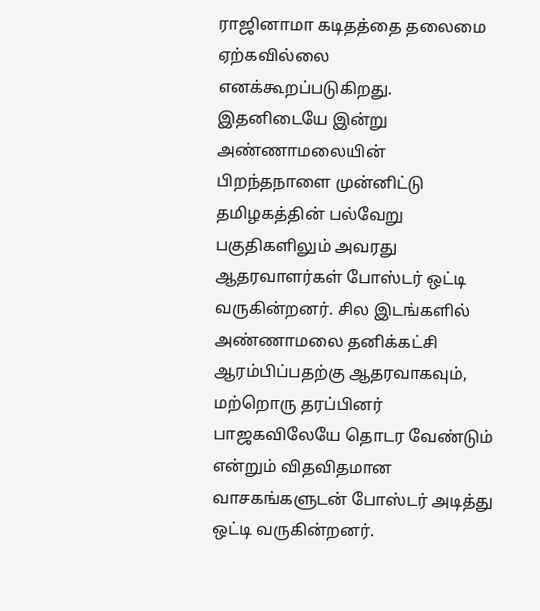ராஜினாமா கடிதத்தை தலைமை ஏற்கவில்லை எனக்கூறப்படுகிறது. இதனிடையே இன்று அண்ணாமலையின் பிறந்தநாளை முன்னிட்டு தமிழகத்தின் பல்வேறு பகுதிகளிலும் அவரது ஆதரவாளர்கள் போஸ்டர் ஒட்டி வருகின்றனர். சில இடங்களில் அண்ணாமலை தனிக்கட்சி ஆரம்பிப்பதற்கு ஆதரவாகவும், மற்றொரு தரப்பினர் பாஜகவிலேயே தொடர வேண்டும் என்றும் விதவிதமான வாசகங்களுடன் போஸ்டர் அடித்து ஒட்டி வருகின்றனர்.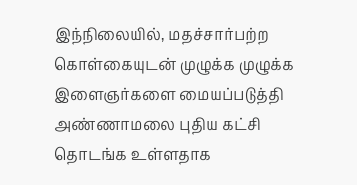இந்நிலையில், மதச்சார்பற்ற கொள்கையுடன் முழுக்க முழுக்க இளைஞர்களை மையப்படுத்தி அண்ணாமலை புதிய கட்சி தொடங்க உள்ளதாக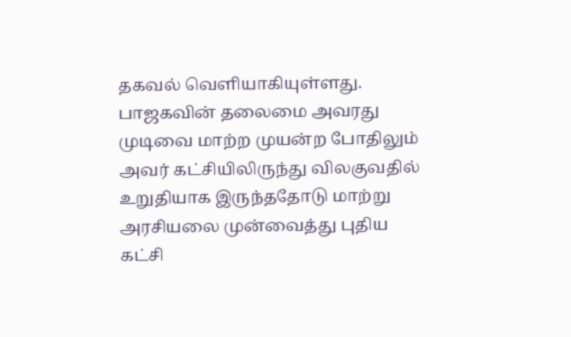தகவல் வெளியாகியுள்ளது. பாஜகவின் தலைமை அவரது முடிவை மாற்ற முயன்ற போதிலும் அவர் கட்சியிலிருந்து விலகுவதில் உறுதியாக இருந்ததோடு மாற்று அரசியலை முன்வைத்து புதிய கட்சி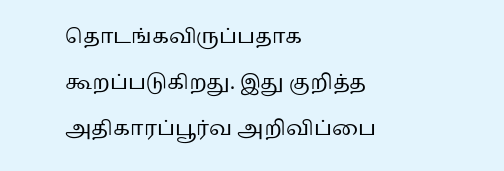தொடங்கவிருப்பதாக கூறப்படுகிறது. இது குறித்த அதிகாரப்பூர்வ அறிவிப்பை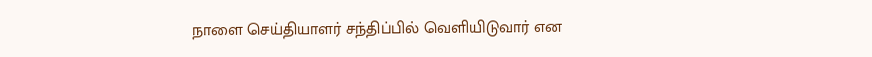நாளை செய்தியாளர் சந்திப்பில் வெளியிடுவார் என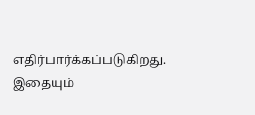எதிர்பார்க்கப்படுகிறது.
இதையும்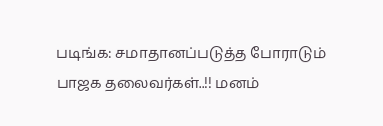படிங்க: சமாதானப்படுத்த போராடும் பாஜக தலைவர்கள்..!! மனம்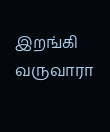இறங்கி வருவாரா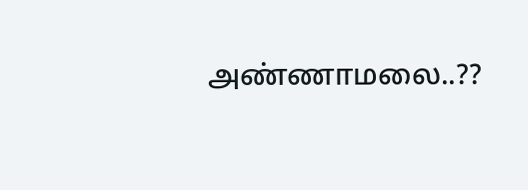அண்ணாமலை..??